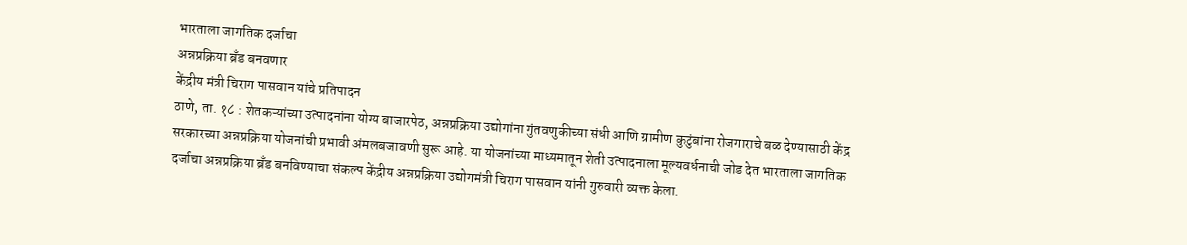भारताला जागतिक दर्जाचा
अन्नप्रक्रिया ब्रँड बनवणार
केंद्रीय मंत्री चिराग पासवान यांचे प्रतिपादन
ठाणे, ता. १८ : शेतकऱ्यांच्या उत्पादनांना योग्य बाजारपेठ, अन्नप्रक्रिया उद्योगांना गुंतवणुकीच्या संधी आणि ग्रामीण कुटुंबांना रोजगाराचे बळ देण्यासाठी केंद्र सरकारच्या अन्नप्रक्रिया योजनांची प्रभावी अंमलबजावणी सुरू आहे. या योजनांच्या माध्यमातून शेती उत्पादनाला मूल्यवर्धनाची जोड देत भारताला जागतिक दर्जाचा अन्नप्रक्रिया ब्रँड बनविण्याचा संकल्प केंद्रीय अन्नप्रक्रिया उद्योगमंत्री चिराग पासवान यांनी गुरुवारी व्यक्त केला.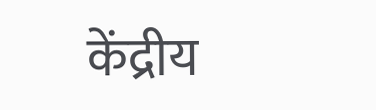केंद्रीय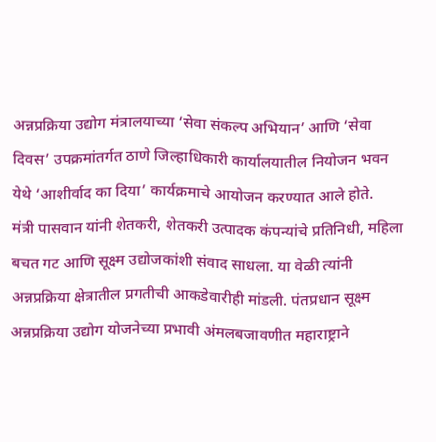अन्नप्रक्रिया उद्योग मंत्रालयाच्या ‘सेवा संकल्प अभियान’ आणि ‘सेवा दिवस’ उपक्रमांतर्गत ठाणे जिल्हाधिकारी कार्यालयातील नियोजन भवन येथे ‘आशीर्वाद का दिया’ कार्यक्रमाचे आयोजन करण्यात आले होते.
मंत्री पासवान यांनी शेतकरी, शेतकरी उत्पादक कंपन्यांचे प्रतिनिधी, महिला बचत गट आणि सूक्ष्म उद्योजकांशी संवाद साधला. या वेळी त्यांनी अन्नप्रक्रिया क्षेत्रातील प्रगतीची आकडेवारीही मांडली. पंतप्रधान सूक्ष्म अन्नप्रक्रिया उद्योग योजनेच्या प्रभावी अंमलबजावणीत महाराष्ट्राने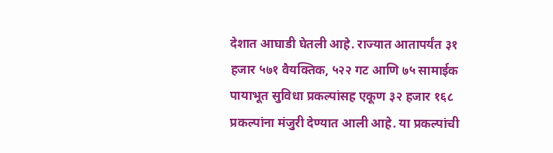देशात आघाडी घेतली आहे. राज्यात आतापर्यंत ३१ हजार ५७१ वैयक्तिक, ५२२ गट आणि ७५ सामाईक पायाभूत सुविधा प्रकल्पांसह एकूण ३२ हजार १६८ प्रकल्पांना मंजुरी देण्यात आली आहे. या प्रकल्पांची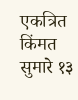एकत्रित किंमत सुमारे १३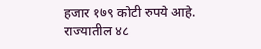हजार १७९ कोटी रुपये आहे. राज्यातील ४८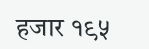हजार १९५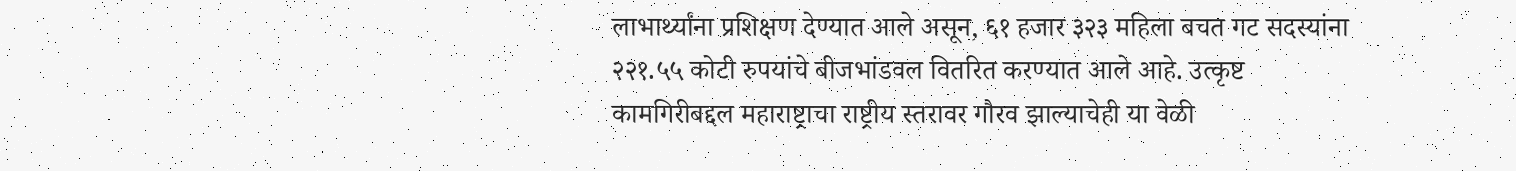लाभार्थ्यांना प्रशिक्षण देण्यात आले असून, ६१ हजार ३२३ महिला बचत गट सदस्यांना २२१.५५ कोटी रुपयांचे बीजभांडवल वितरित करण्यात आले आहे. उत्कृष्ट कामगिरीबद्दल महाराष्ट्राचा राष्ट्रीय स्तरावर गौरव झाल्याचेही या वेळी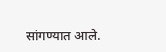सांगण्यात आले.